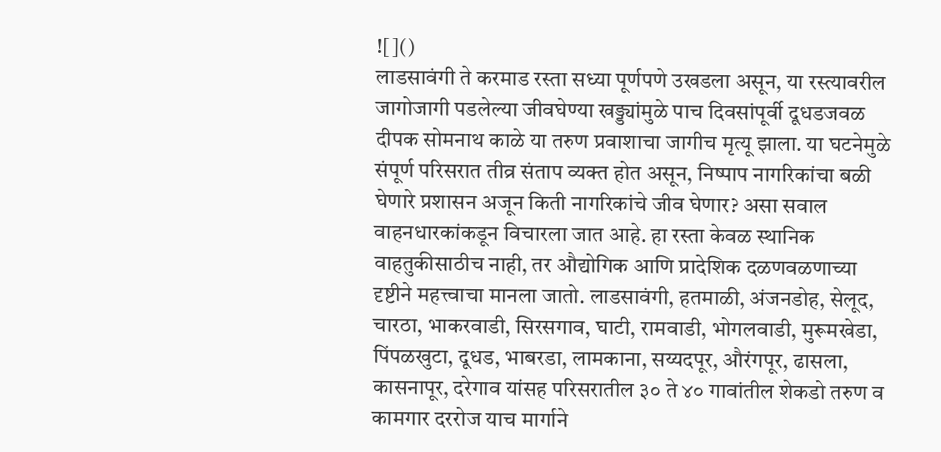![]()
लाडसावंगी ते करमाड रस्ता सध्या पूर्णपणे उखडला असून, या रस्त्यावरील जागोजागी पडलेल्या जीवघेण्या खड्ड्यांमुळे पाच दिवसांपूर्वी दूधडजवळ दीपक सोमनाथ काळे या तरुण प्रवाशाचा जागीच मृत्यू झाला. या घटनेमुळे संपूर्ण परिसरात तीव्र संताप व्यक्त होत असून, निष्पाप नागरिकांचा बळी घेणारे प्रशासन अजून किती नागरिकांचे जीव घेणार? असा सवाल वाहनधारकांकडून विचारला जात आहे. हा रस्ता केवळ स्थानिक वाहतुकीसाठीच नाही, तर औद्योगिक आणि प्रादेशिक दळणवळणाच्या दृष्टीने महत्त्वाचा मानला जातो. लाडसावंगी, हतमाळी, अंजनडोह, सेलूद, चारठा, भाकरवाडी, सिरसगाव, घाटी, रामवाडी, भोगलवाडी, मुरूमखेडा, पिंपळखुटा, दूधड, भाबरडा, लामकाना, सय्यदपूर, औरंगपूर, ढासला, कासनापूर, दरेगाव यांसह परिसरातील ३० ते ४० गावांतील शेकडो तरुण व कामगार दररोज याच मार्गाने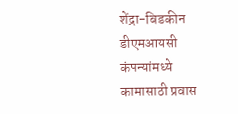शेंद्रा-बिडकीन डीएमआयसी कंपन्यांमध्ये कामासाठी प्रवास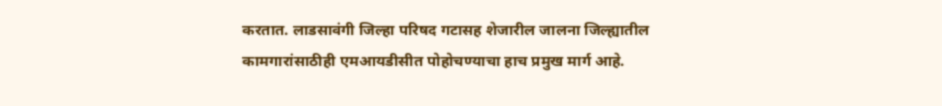करतात. लाडसावंगी जिल्हा परिषद गटासह शेजारील जालना जिल्ह्यातील कामगारांसाठीही एमआयडीसीत पोहोचण्याचा हाच प्रमुख मार्ग आहे.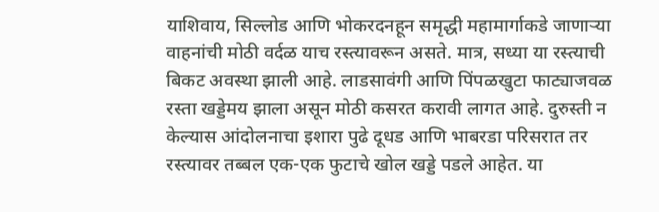याशिवाय, सिल्लोड आणि भोकरदनहून समृद्धी महामार्गाकडे जाणाऱ्या वाहनांची मोठी वर्दळ याच रस्त्यावरून असते. मात्र, सध्या या रस्त्याची बिकट अवस्था झाली आहे. लाडसावंगी आणि पिंपळखुटा फाट्याजवळ रस्ता खड्डेमय झाला असून मोठी कसरत करावी लागत आहे. दुरुस्ती न केल्यास आंदोलनाचा इशारा पुढे दूधड आणि भाबरडा परिसरात तर रस्त्यावर तब्बल एक-एक फुटाचे खोल खड्डे पडले आहेत. या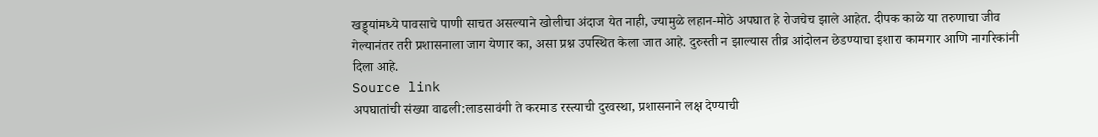खड्ड्यांमध्ये पावसाचे पाणी साचत असल्याने खोलीचा अंदाज येत नाही, ज्यामुळे लहान-मोठे अपघात हे रोजचेच झाले आहेत. दीपक काळे या तरुणाचा जीव गेल्यानंतर तरी प्रशासनाला जाग येणार का, असा प्रश्न उपस्थित केला जात आहे. दुरुस्ती न झाल्यास तीव्र आंदोलन छेडण्याचा इशारा कामगार आणि नागरिकांनी दिला आहे.
Source link
अपघातांची संख्या वाढली:लाडसावंगी ते करमाड रस्त्याची दुरवस्था, प्रशासनाने लक्ष देण्याची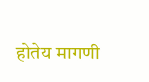होतेय मागणी